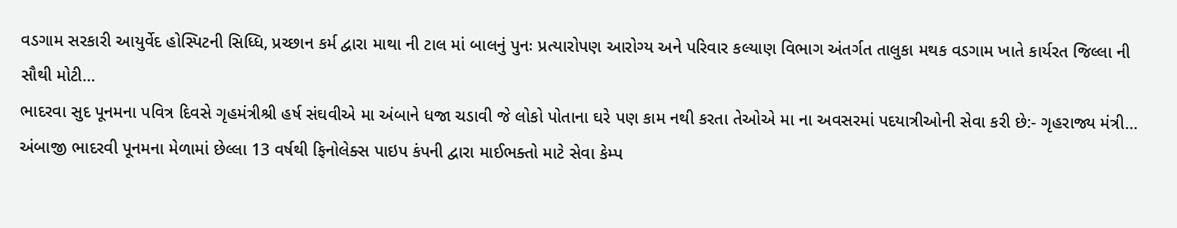વડગામ સરકારી આયુર્વેદ હોસ્પિટની સિધ્ધિ, પ્રચ્છાન કર્મ દ્વારા માથા ની ટાલ માં બાલનું પુનઃ પ્રત્યારોપણ આરોગ્ય અને પરિવાર કલ્યાણ વિભાગ અંતર્ગત તાલુકા મથક વડગામ ખાતે કાર્યરત જિલ્લા ની સૌથી મોટી…
ભાદરવા સુદ પૂનમના પવિત્ર દિવસે ગૃહમંત્રીશ્રી હર્ષ સંઘવીએ મા અંબાને ધજા ચડાવી જે લોકો પોતાના ઘરે પણ કામ નથી કરતા તેઓએ મા ના અવસરમાં પદયાત્રીઓની સેવા કરી છે:- ગૃહરાજ્ય મંત્રી…
અંબાજી ભાદરવી પૂનમના મેળામાં છેલ્લા 13 વર્ષથી ફિનોલેક્સ પાઇપ કંપની દ્વારા માઈભક્તો માટે સેવા કેમ્પ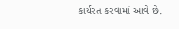કાર્યરત કરવામાં આવે છે.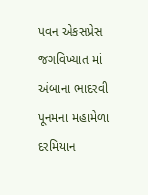પવન એકસપ્રેસ જગવિખ્યાત માં અંબાના ભાદરવી પૂનમના મહામેળા દરમિયાન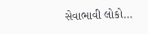સેવાભાવી લોકો…